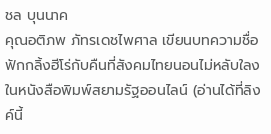ชล บุนนาค
คุณอติภพ ภัทรเดชไพศาล เขียนบทความชื่อ ฟักกลิ้งฮีโร่กับคืนที่สังคมไทยนอนไม่หลับใลงในหนังสือพิมพ์สยามรัฐออนไลน์ (อ่านได้ที่ลิงค์นี้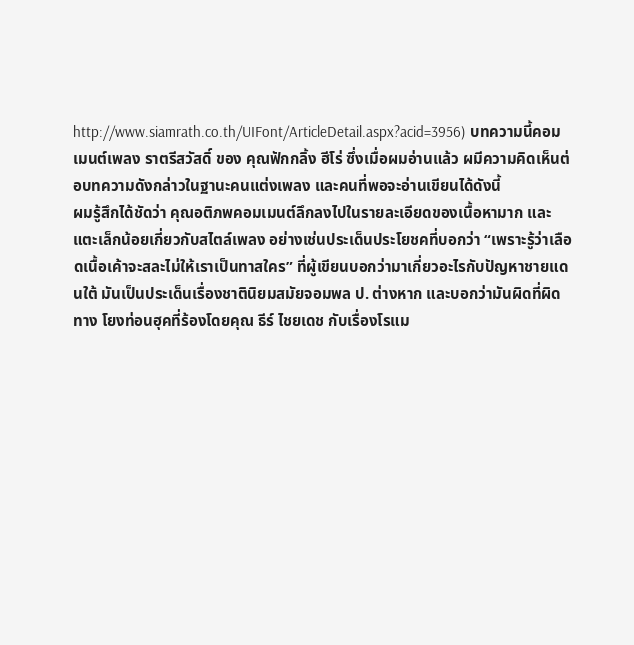http://www.siamrath.co.th/UIFont/ArticleDetail.aspx?acid=3956) บทความนี้คอมเมนต์เพลง ราตรีสวัสดิ์ ของ คุณฟักกลิ้ง ฮีโร่ ซึ่งเมื่อผมอ่านแล้ว ผมีความคิดเห็นต่อบทความดังกล่าวในฐานะคนแต่งเพลง และคนที่พอจะอ่านเขียนได้ดังนี้
ผมรู้สึกได้ชัดว่า คุณอติภพคอมเมนต์ลึกลงไปในรายละเอียดของเนื้อหามาก และแตะเล็กน้อยเกี่ยวกับสไตล์เพลง อย่างเช่นประเด็นประโยชคที่บอกว่า “เพราะรู้ว่าเลือดเนื้อเค้าจะสละไม่ให้เราเป็นทาสใคร” ที่ผู้เขียนบอกว่ามาเกี่ยวอะไรกับปัญหาชายแดนใต้ มันเป็นประเด็นเรื่องชาตินิยมสมัยจอมพล ป. ต่างหาก และบอกว่ามันผิดที่ผิดทาง โยงท่อนฮุคที่ร้องโดยคุณ ธีร์ ไชยเดช กับเรื่องโรแม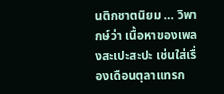นติกชาตนิยม … วิพากษ์ว่า เนื้อหาของเพลงสะเปะสะปะ เช่นใส่เรื่องเดือนตุลาแทรก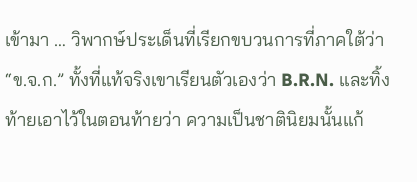เข้ามา … วิพากษ์ประเด็นที่เรียกขบวนการที่ภาคใต้ว่า “ข.จ.ก.” ทั้งที่แท้จริงเขาเรียนตัวเองว่า B.R.N. และทิ้งท้ายเอาไว้ในตอนท้ายว่า ความเป็นชาตินิยมนั้นแก้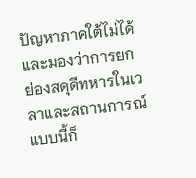ปัญหาภาคใต้ไม่ได้ และมองว่าการยกย่องสดุดีทหารในเวลาและสถานการณ์แบบนี้ก็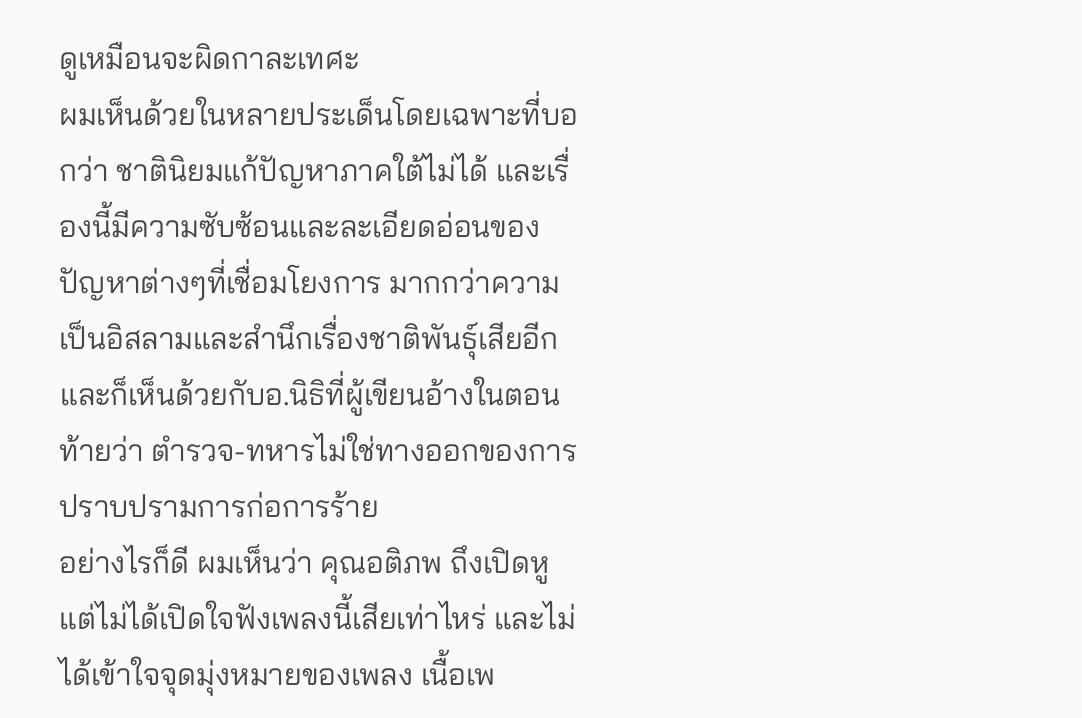ดูเหมือนจะผิดกาละเทศะ
ผมเห็นด้วยในหลายประเด็นโดยเฉพาะที่บอกว่า ชาตินิยมแก้ปัญหาภาคใต้ไม่ได้ และเรื่องนี้มีความซับซ้อนและละเอียดอ่อนของปัญหาต่างๆที่เชื่อมโยงการ มากกว่าความเป็นอิสลามและสำนึกเรื่องชาติพันธ์ุเสียอีก และก็เห็นด้วยกับอ.นิธิที่ผู้เขียนอ้างในตอนท้ายว่า ตำรวจ-ทหารไม่ใช่ทางออกของการปราบปรามการก่อการร้าย
อย่างไรก็ดี ผมเห็นว่า คุณอติภพ ถึงเปิดหูแต่ไม่ได้เปิดใจฟังเพลงนี้เสียเท่าไหร่ และไม่ได้เข้าใจจุดมุ่งหมายของเพลง เนื้อเพ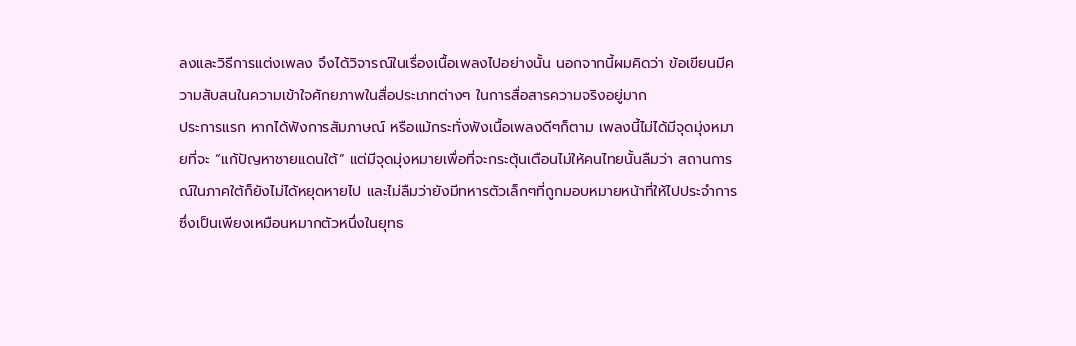ลงและวิธีการแต่งเพลง จึงได้วิจารณ์ในเรื่องเนื้อเพลงไปอย่างนั้น นอกจากนี้ผมคิดว่า ข้อเขียนมีความสับสนในความเข้าใจศักยภาพในสื่อประเภทต่างๆ ในการสื่อสารความจริงอยู่มาก
ประการแรก หากได้ฟังการสัมภาษณ์ หรือแม้กระทั่งฟังเนื้อเพลงดีๆก็ตาม เพลงนี้ไม่ได้มีจุดมุ่งหมายที่จะ “แก้ปัญหาชายแดนใต้” แต่มีจุดมุ่งหมายเพื่อที่จะกระตุ้นเตือนไม่ให้คนไทยนั้นลืมว่า สถานการณ์ในภาคใต้ก็ยังไม่ได้หยุดหายไป และไม่ลืมว่ายังมีทหารตัวเล็กๆที่ถูกมอบหมายหน้าที่ให้ไปประจำการ ซึ่งเป็นเพียงเหมือนหมากตัวหนึ่งในยุทธ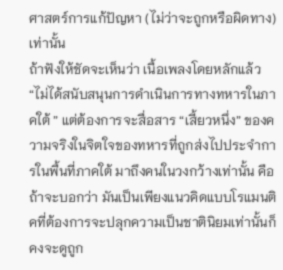ศาสตร์การแก้ปัญหา (ไม่ว่าจะถูกหรือผิดทาง) เท่านั้น
ถ้าฟังให้ชัดจะเห็นว่า เนื้อเพลงโดยหลักแล้ว “ไม่ได้สนับสนุนการดำเนินการทางทหารในภาคใต้ ” แต่ต้องการจะสื่อสาร “เสี้ยวหนึ่ง” ของความจริงในจิตใจของทหารที่ถูกส่งไปประจำการในพื้นที่ภาคใต้ มาถึงคนในวงกว้างเท่านั้น คือ ถ้าจะบอกว่า มันเป็นเพียงแนวคิดแบบโรแมนติคที่ต้องการจะปลุกความเป็นชาตินิยมเท่านั้นก็คงจะดูถูก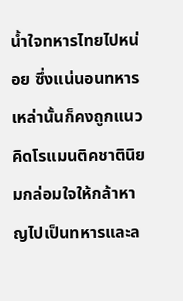น้ำใจทหารไทยไปหน่อย ซึ่งแน่นอนทหารเหล่านั้นก็คงถูกแนวคิดโรแมนติคชาตินิยมกล่อมใจให้กล้าหาญไปเป็นทหารและล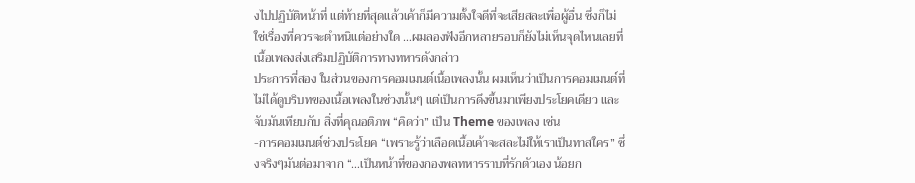งไปปฏิบัติหน้าที่ แต่ท้ายที่สุดแล้วเค้าก็มีความตั้งใจดีที่จะเสียสละเพื่อผู้อื่น ซึ่งก็ไม่ใช่เรื่องที่ควรจะตำหนิแต่อย่างใด …ผมลองฟังอีกหลายรอบก็ยังไม่เห็นจุดไหนเลยที่เนื้อเพลงส่งเสริมปฏิบัติการทางทหารดังกล่าว
ประการที่สอง ในส่วนของการคอมเมนต์เนื้อเพลงนั้น ผมเห็นว่าเป็นการคอมเมนต์ที่ไม่ได้ดูบริบทของเนื้อเพลงในช่วงนั้นๆ แต่เป็นการดึงขึ้นมาเพียงประโยคเดียว และจับมันเทียบกับ สิ่งที่คุณอติภพ “คิดว่า” เป็น Theme ของเพลง เช่น
-การคอมเมนต์ช่วงประโยค “เพราะรู้ว่าเลือดเนื้อเค้าจะสละไม่ให้เราเป็นทาสใคร” ซึ่งจริงๆมันต่อมาจาก “…เป็นหน้าที่ของกองพลทหารราบที่รักตัวเอง น้อยก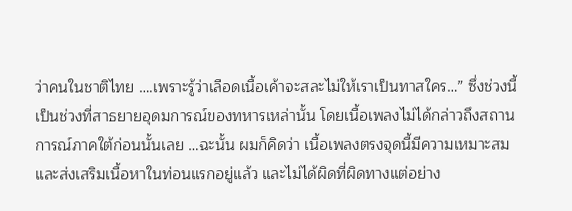ว่าคนในชาติไทย ….เพราะรู้ว่าเลือดเนื้อเค้าจะสละไม่ให้เราเป็นทาสใคร…” ซึ่งช่วงนี้เป็นช่วงที่สาธยายอุดมการณ์ของทหารเหล่านั้น โดยเนื้อเพลงไม่ได้กล่าวถึงสถานการณ์ภาคใต้ก่อนนั้นเลย …ฉะนั้น ผมก็คิดว่า เนื้อเพลงตรงจุดนี้มีความเหมาะสมและส่งเสริมเนื้อหาในท่อนแรกอยู่แล้ว และไม่ได้ผิดที่ผิดทางแต่อย่าง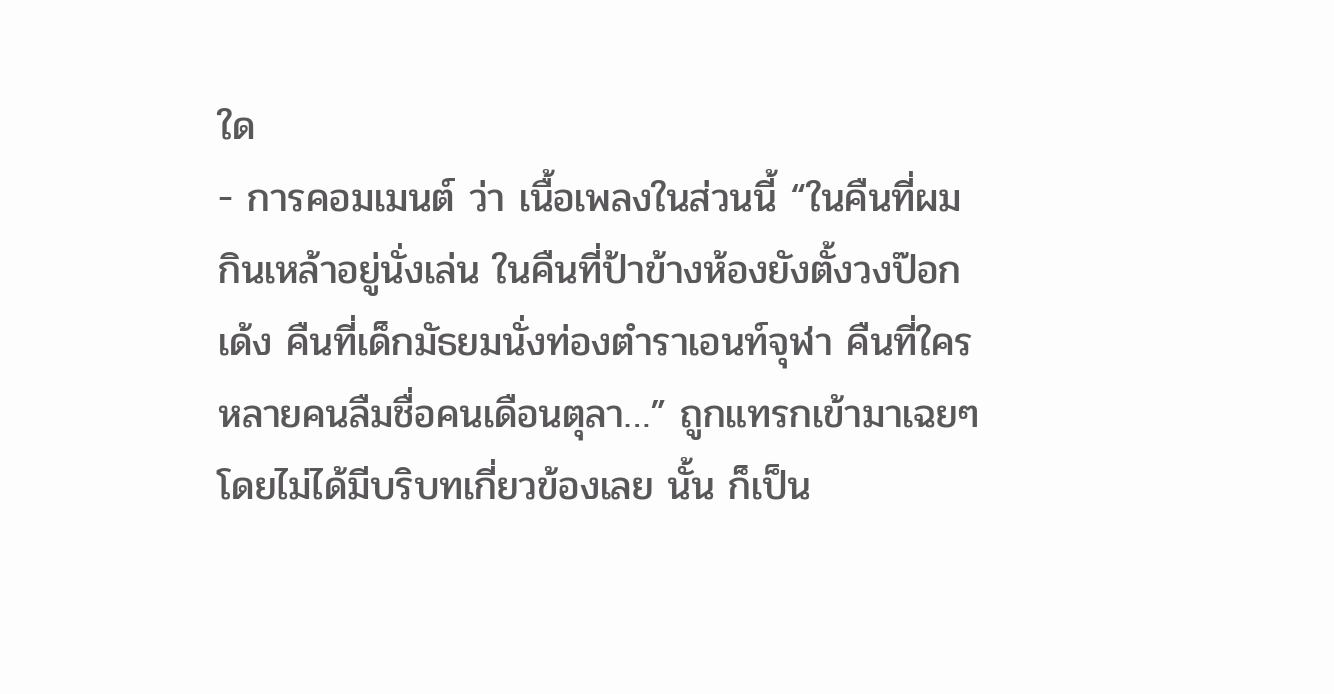ใด
- การคอมเมนต์ ว่า เนื้อเพลงในส่วนนี้ “ในคืนที่ผมกินเหล้าอยู่นั่งเล่น ในคืนที่ป้าข้างห้องยังตั้งวงป๊อกเด้ง คืนที่เด็กมัธยมนั่งท่องตำราเอนท์จุฬา คืนที่ใครหลายคนลืมชื่อคนเดือนตุลา…” ถูกแทรกเข้ามาเฉยๆโดยไม่ได้มีบริบทเกี่ยวข้องเลย นั้น ก็เป็น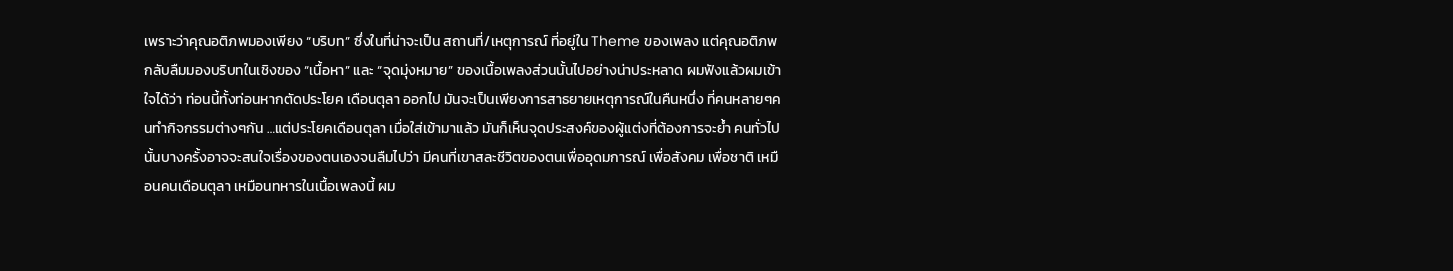เพราะว่าคุณอติภพมองเพียง “บริบท” ซึ่งในที่น่าจะเป็น สถานที่/เหตุการณ์ ที่อยู่ใน Theme ของเพลง แต่คุณอติภพกลับลืมมองบริบทในเชิงของ “เนื้อหา” และ “จุดมุ่งหมาย” ของเนื้อเพลงส่วนนั้นไปอย่างน่าประหลาด ผมฟังแล้วผมเข้าใจได้ว่า ท่อนนี้ทั้งท่อนหากตัดประโยค เดือนตุลา ออกไป มันจะเป็นเพียงการสาธยายเหตุการณ์ในคืนหนึ่ง ที่คนหลายๆคนทำกิจกรรมต่างๆกัน …แต่ประโยคเดือนตุลา เมื่อใส่เข้ามาแล้ว มันก็เห็นจุดประสงค์ของผู้แต่งที่ต้องการจะย้ำ คนทั่วไปนั้นบางครั้งอาจจะสนใจเรื่องของตนเองจนลืมไปว่า มีคนที่เขาสละชีวิตของตนเพื่ออุดมการณ์ เพื่อสังคม เพื่อชาติ เหมือนคนเดือนตุลา เหมือนทหารในเนื้อเพลงนี้ ผม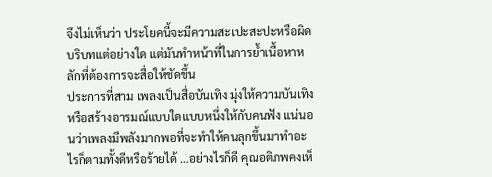จึงไม่เห็นว่า ประโยคนี้จะมีความสะเปะสะปะหรือผิดบริบทแต่อย่างใด แต่มันทำหน้าที่ในการย้ำเนื้อหาหลักที่ต้องการจะสื่อให้ชัดขึ้น
ประการที่สาม เพลงเป็นสื่อบันเทิง มุ่งให้ความบันเทิงหรือสร้างอารมณ์แบบใดแบบหนึ่งให้กับคนฟัง แน่นอนว่าเพลงมีพลังมากพอที่จะทำให้คนลุกขึ้นมาทำอะไรก็ตามทั้งดีหรือร้ายได้ …อย่างไรก็ดี คุณอติภพคงเห็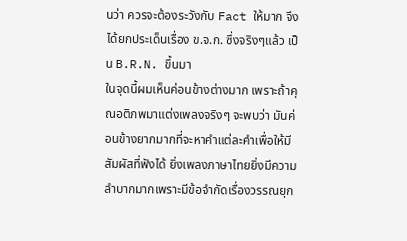นว่า ควรจะต้องระวังกับ Fact ให้มาก จึงได้ยกประเด็นเรื่อง ข.จ.ก. ซึ่งจริงๆแล้ว เป็น B.R.N. ขึ้นมา
ในจุดนี้ผมเห็นค่อนข้างต่างมาก เพราะถ้าคุณอติภพมาแต่งเพลงจริงๆ จะพบว่า มันค่อนข้างยากมากที่จะหาคำแต่ละคำเพื่อให้มีสัมผัสที่ฟังได้ ยิ่งเพลงภาษาไทยยิ่งมีความลำบากมากเพราะมีข้อจำกัดเรื่องวรรณยุก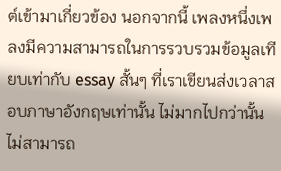ต์เข้ามาเกี่ยวข้อง นอกจากนี้ เพลงหนึ่งเพลงมีความสามารถในการรวบรวมข้อมูลเทียบเท่ากับ essay สั้นๆ ที่เราเขียนส่งเวลาสอบภาษาอังกฤษเท่านั้น ไม่มากไปกว่านั้น ไม่สามารถ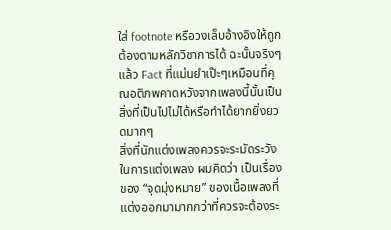ใส่ footnote หรือวงเล็บอ้างอิงให้ถูกต้องตามหลักวิชาการได้ ฉะนั้นจริงๆแล้ว Fact ที่แม่นยำเป๊ะๆเหมือนที่คุณอติภพคาดหวังจากเพลงนี้นั้นเป็นสิ่งที่เป็นไปไม่ได้หรือทำได้ยากยิ่งยวดมากๆ
สิ่งที่นักแต่งเพลงควรจะระมัดระวังในการแต่งเพลง ผมคิดว่า เป็นเรื่องของ “จุดมุ่งหมาย” ของเนื้อเพลงที่แต่งออกมามากกว่าที่ควรจะต้องระ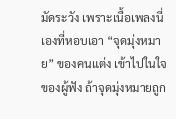มัดระวัง เพราะเนื้อเพลงนี่เองที่หอบเอา “จุดมุ่งหมาย” ของคนแต่ง เข้าไปในใจของผู้ฟัง ถ้าจุดมุ่งหมายถูก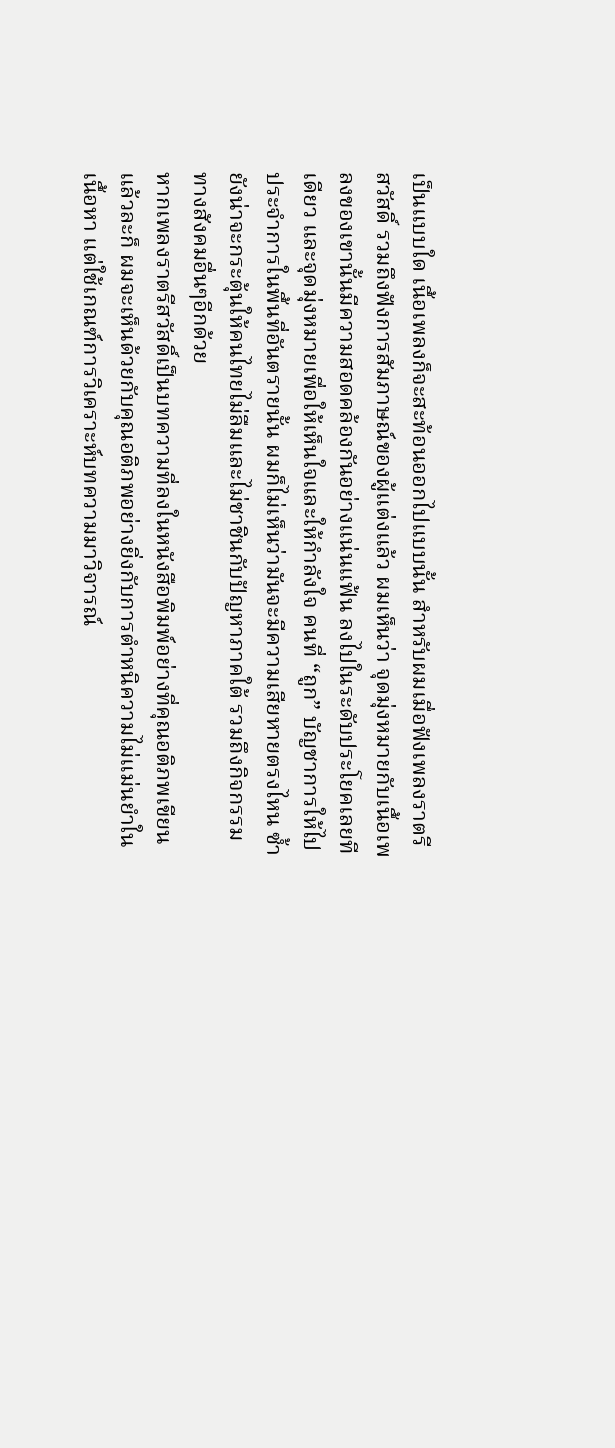เป็นแบบใด เนื้อเพลงก็จะสะท้อนออกไปแบบนั้น สำหรับผมเมื่อฟังเพลงราตรีสวัสดิ์ รวมถึงฟังการสัมภาษณ์ของผู้แต่งแล้ว ผมเห็นว่า จุดมุ่งหมายกับเนื้อเพลงของเขานั้นมีความสอดคล้องกันอย่างแน่นแฟ้น ลงไปในระดับประโยคเลยทีเดียว และจุดมุ่งหมายเพื่อให้เห็นใจและให้กำลังใจ คนที่ “ถูก” บัญชาการให้ไปประจำการในพื้นที่อันตรายนั้น ผมก็ไม่เห็นว่ามันจะมีความเสียหายตรงไหน ซ้ำยังน่าจะกระตุ้นให้คนไทยไม่ลืมและไม่ชาชินกับปัญหาภาคใต้ รวมถึงกิจกรรมทางสังคมอื่นๆอีกด้วย
หากเพลงราตรีสวัสดิ์เป็นบทความที่ลงในหนังสือพิมพ์อย่างที่คุณอติภพเขียนแล้วละก็ ผมจะเห็นด้วยกับคุณอติภพอย่างยิ่งกับการตำหนิความไม่แม่นยำในเนื้อหา แต่ใช้เกณฑ์การวิเคราะห์บทความมาวิจารณ์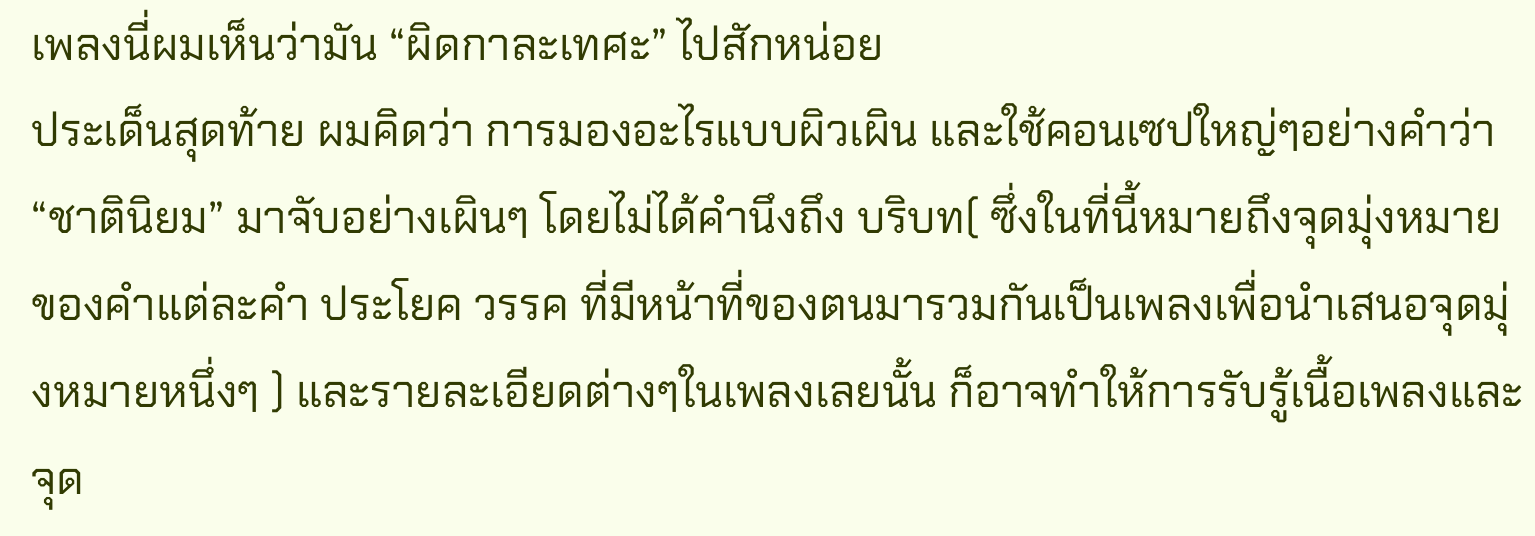เพลงนี่ผมเห็นว่ามัน “ผิดกาละเทศะ” ไปสักหน่อย
ประเด็นสุดท้าย ผมคิดว่า การมองอะไรแบบผิวเผิน และใช้คอนเซปใหญ่ๆอย่างคำว่า “ชาตินิยม” มาจับอย่างเผินๆ โดยไม่ได้คำนึงถึง บริบท( ซึ่งในที่นี้หมายถึงจุดมุ่งหมายของคำแต่ละคำ ประโยค วรรค ที่มีหน้าที่ของตนมารวมกันเป็นเพลงเพื่อนำเสนอจุดมุ่งหมายหนึ่งๆ ) และรายละเอียดต่างๆในเพลงเลยนั้น ก็อาจทำให้การรับรู้เนื้อเพลงและจุด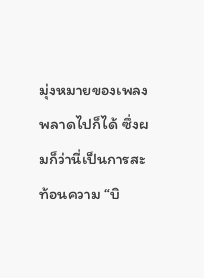มุ่งหมายของเพลงพลาดไปก็ได้ ซึ่งผมก็ว่านี่เป็นการสะท้อนความ “บิ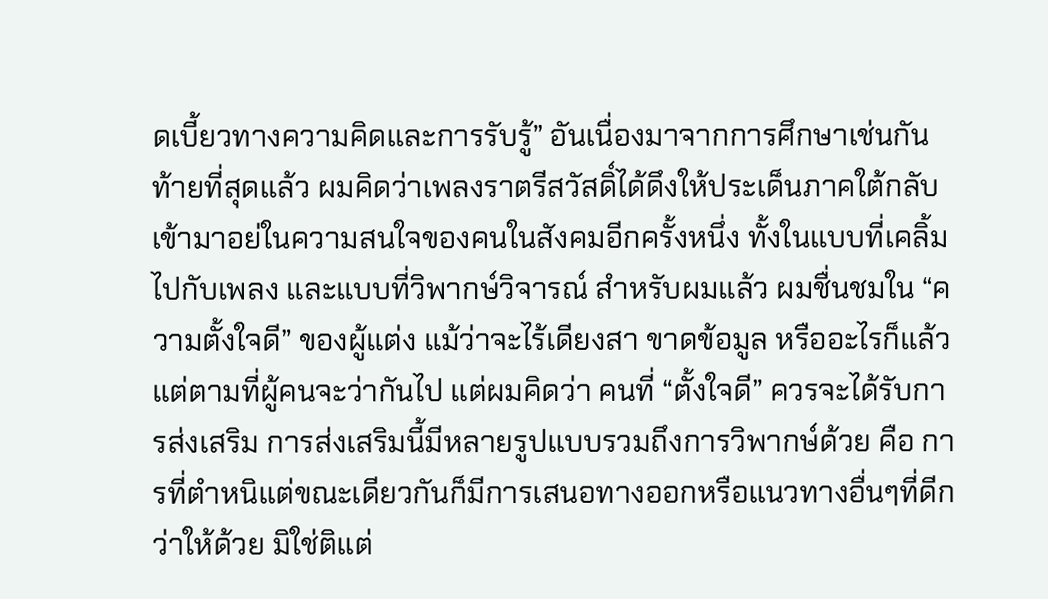ดเบี้ยวทางความคิดและการรับรู้” อันเนื่องมาจากการศึกษาเช่นกัน
ท้ายที่สุดแล้ว ผมคิดว่าเพลงราตรีสวัสดิ์ได้ดึงให้ประเด็นภาคใต้กลับเข้ามาอย่ในความสนใจของคนในสังคมอีกครั้งหนึ่ง ทั้งในแบบที่เคลิ้มไปกับเพลง และแบบที่วิพากษ์วิจารณ์ สำหรับผมแล้ว ผมชื่นชมใน “ความตั้งใจดี” ของผู้แต่ง แม้ว่าจะไร้เดียงสา ขาดข้อมูล หรืออะไรก็แล้วแต่ตามที่ผู้คนจะว่ากันไป แต่ผมคิดว่า คนที่ “ตั้งใจดี” ควรจะได้รับการส่งเสริม การส่งเสริมนี้มีหลายรูปแบบรวมถึงการวิพากษ์ด้วย คือ การที่ตำหนิแต่ขณะเดียวกันก็มีการเสนอทางออกหรือแนวทางอื่นๆที่ดีกว่าให้ด้วย มิใช่ติแต่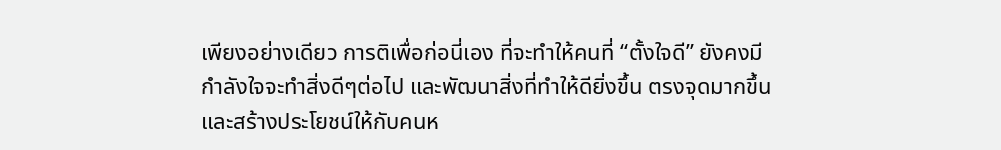เพียงอย่างเดียว การติเพื่อก่อนี่เอง ที่จะทำให้คนที่ “ตั้งใจดี” ยังคงมีกำลังใจจะทำสิ่งดีๆต่อไป และพัฒนาสิ่งที่ทำให้ดียิ่งขึ้น ตรงจุดมากขึ้น และสร้างประโยชน์ให้กับคนห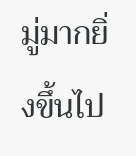มู่มากยิ่งขึ้นไป